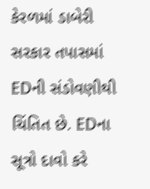કેરળમાં ડાબેરી સરકાર તપાસમાં EDની સંડોવણીથી ચિંતિત છે. EDના સૂત્રો દાવો કરે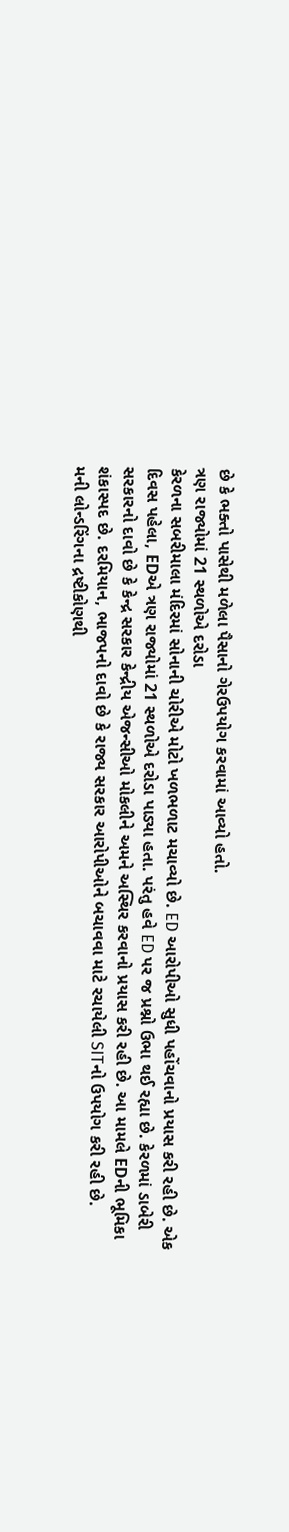છે કે ભક્તો પાસેથી મળેલા પૈસાનો ગેરઉપયોગ કરવામાં આવ્યો હતો.
ત્રણ રાજ્યોમાં 21 સ્થળોએ દરોડા
કેરળના સબરીમાલા મંદિરમાં સોનાની ચોરીએ મોટો ખળભળાટ મચાવ્યો છે. ED આરોપીઓ સુધી પહોંચવાનો પ્રયાસ કરી રહી છે. એક દિવસ પહેલા, EDએ ત્રણ રાજ્યોમાં 21 સ્થળોએ દરોડા પાડ્યા હતા. પરંતુ હવે ED પર જ પ્રશ્નો ઉભા થઈ રહ્યા છે. કેરળમાં ડાબેરી સરકારનો દાવો છે કે કેન્દ્ર સરકાર કેન્દ્રીય એજન્સીઓ મોકલીને અમને અસ્થિર કરવાનો પ્રયાસ કરી રહી છે. આ મામલે EDની ભૂમિકા શંકાસ્પદ છે. દરમિયાન, ભાજપનો દાવો છે કે રાજ્ય સરકાર આરોપીઓને બચાવવા માટે રચાયેલી SITનો ઉપયોગ કરી રહી છે.
મની લોન્ડરિંગના દ્રષ્ટીકોણથી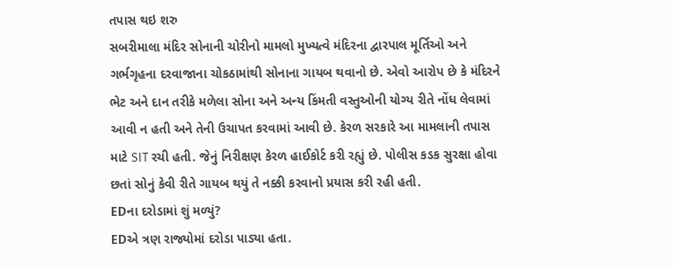તપાસ થઇ શરુ
સબરીમાલા મંદિર સોનાની ચોરીનો મામલો મુખ્યત્વે મંદિરના દ્વારપાલ મૂર્તિઓ અને ગર્ભગૃહના દરવાજાના ચોકઠામાંથી સોનાના ગાયબ થવાનો છે. એવો આરોપ છે કે મંદિરને ભેટ અને દાન તરીકે મળેલા સોના અને અન્ય કિંમતી વસ્તુઓની યોગ્ય રીતે નોંધ લેવામાં આવી ન હતી અને તેની ઉચાપત કરવામાં આવી છે. કેરળ સરકારે આ મામલાની તપાસ માટે SIT રચી હતી. જેનું નિરીક્ષણ કેરળ હાઈકોર્ટ કરી રહ્યું છે. પોલીસ કડક સુરક્ષા હોવા છતાં સોનું કેવી રીતે ગાયબ થયું તે નક્કી કરવાનો પ્રયાસ કરી રહી હતી.
EDના દરોડામાં શું મળ્યું?
EDએ ત્રણ રાજ્યોમાં દરોડા પાડ્યા હતા.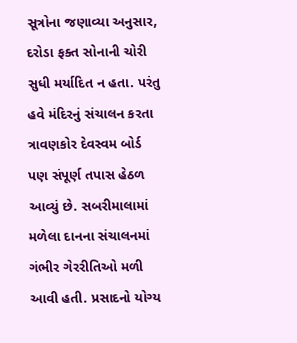સૂત્રોના જણાવ્યા અનુસાર, દરોડા ફક્ત સોનાની ચોરી સુધી મર્યાદિત ન હતા. પરંતુ હવે મંદિરનું સંચાલન કરતા ત્રાવણકોર દેવસ્વમ બોર્ડ પણ સંપૂર્ણ તપાસ હેઠળ આવ્યું છે. સબરીમાલામાં મળેલા દાનના સંચાલનમાં ગંભીર ગેરરીતિઓ મળી આવી હતી. પ્રસાદનો યોગ્ય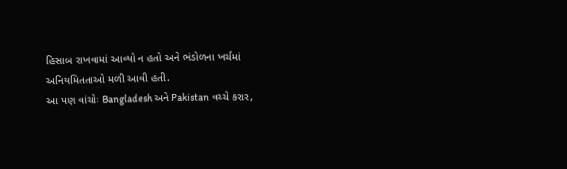હિસાબ રાખવામાં આવ્યો ન હતો અને ભંડોળના ખર્ચમાં અનિયમિતતાઓ મળી આવી હતી.
આ પણ વાંચોઃ Bangladesh અને Pakistan વચ્ચે કરાર,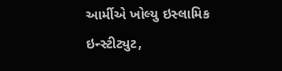આર્મીએ ખોલ્યુ ઇસ્લામિક ઇન્સ્ટીટ્યુટ,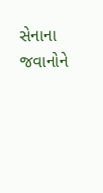સેનાના જવાનોને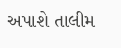અપાશે તાલીમ